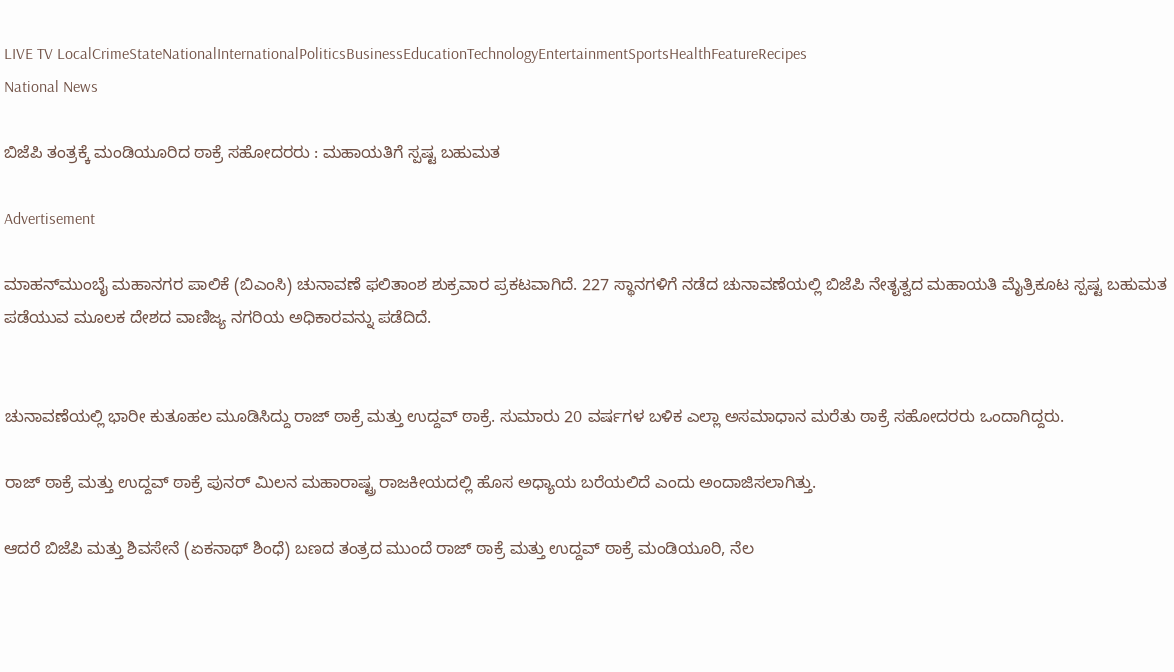LIVE TV LocalCrimeStateNationalInternationalPoliticsBusinessEducationTechnologyEntertainmentSportsHealthFeatureRecipes
National News

ಬಿಜೆಪಿ ತಂತ್ರಕ್ಕೆ ಮಂಡಿಯೂರಿದ ಠಾಕ್ರೆ ಸಹೋದರರು : ಮಹಾಯತಿಗೆ ಸ್ಪಷ್ಟ ಬಹುಮತ

Advertisement

ಮಾಹನ್‌ಮುಂಬೈ ಮಹಾನಗರ ಪಾಲಿಕೆ (ಬಿಎಂಸಿ) ಚುನಾವಣೆ ಫಲಿತಾಂಶ ಶುಕ್ರವಾರ ಪ್ರಕಟವಾಗಿದೆ. 227 ಸ್ಥಾನಗಳಿಗೆ ನಡೆದ ಚುನಾವಣೆಯಲ್ಲಿ ಬಿಜೆಪಿ ನೇತೃತ್ವದ ಮಹಾಯತಿ ಮೈತ್ರಿಕೂಟ ಸ್ಪಷ್ಟ ಬಹುಮತ ಪಡೆಯುವ ಮೂಲಕ ದೇಶದ ವಾಣಿಜ್ಯ ನಗರಿಯ ಅಧಿಕಾರವನ್ನು ಪಡೆದಿದೆ.


ಚುನಾವಣೆಯಲ್ಲಿ ಭಾರೀ ಕುತೂಹಲ ಮೂಡಿಸಿದ್ದು ರಾಜ್‌ ಠಾಕ್ರೆ ಮತ್ತು ಉದ್ದವ್‌ ಠಾಕ್ರೆ. ಸುಮಾರು 20 ವರ್ಷಗಳ ಬಳಿಕ ಎಲ್ಲಾ ಅಸಮಾಧಾನ ಮರೆತು ಠಾಕ್ರೆ ಸಹೋದರರು ಒಂದಾಗಿದ್ದರು.

ರಾಜ್‌ ಠಾಕ್ರೆ ಮತ್ತು ಉದ್ದವ್‌ ಠಾಕ್ರೆ ಪುನರ್ ಮಿಲನ ಮಹಾರಾಷ್ಟ್ರ ರಾಜಕೀಯದಲ್ಲಿ ಹೊಸ ಅಧ್ಯಾಯ ಬರೆಯಲಿದೆ ಎಂದು ಅಂದಾಜಿಸಲಾಗಿತ್ತು.

ಆದರೆ ಬಿಜೆಪಿ ಮತ್ತು ಶಿವಸೇನೆ (ಏಕನಾಥ್ ಶಿಂಧೆ) ಬಣದ ತಂತ್ರದ ಮುಂದೆ ರಾಜ್‌ ಠಾಕ್ರೆ ಮತ್ತು ಉದ್ದವ್‌ ಠಾಕ್ರೆ ಮಂಡಿಯೂರಿ, ನೆಲ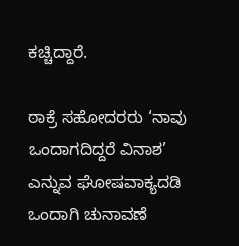ಕಚ್ಚಿದ್ದಾರೆ.

ಠಾಕ್ರೆ ಸಹೋದರರು ‘ನಾವು ಒಂದಾಗದಿದ್ದರೆ ವಿನಾಶ’ ಎನ್ನುವ ಘೋಷವಾಕ್ಯದಡಿ ಒಂದಾಗಿ ಚುನಾವಣೆ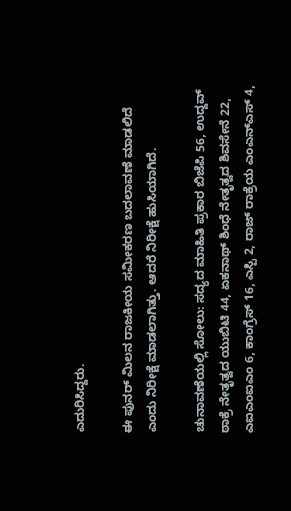ಎದುರಿಸಿದ್ದರು.

ಈ ಪುನರ್ ಮಿಲನ ರಾಜಕೀಯ ಸಮೀಕರಣ ಬದಲಾವಣೆ ಮಾಡಲಿದೆ ಎಂದು ನಿರೀಕ್ಷೆ ಮಾಡಲಾಗಿತ್ತು. ಆದರೆ ನಿರೀಕ್ಷೆ ಹುಸಿಯಾಗಿದೆ.

ಚುನಾವಣೆಯಲ್ಲಿ ಸೋಲು: ಸದ್ಯದ ಮಾಹಿತಿ ಪ್ರಕಾರ ಬಿಜೆಪಿ 56, ಉದ್ದವ್‌ ಠಾಕ್ರೆ ನೇತೃತ್ವದ ಯುಬಿಟಿ 44, ಏಕನಾಥ್ ಶಿಂಧೆ ನೇತೃತ್ವದ ಶಿವಸೇನೆ 22, ಎಐಎಂಐಎಂ 6, ಕಾಂಗ್ರೆಸ್ 16, ಎಸ್ಪಿ 2, ರಾಜ್‌ ರಾಕ್ರೆಯ ಎಂಎನ್‌ಎಸ್ 4,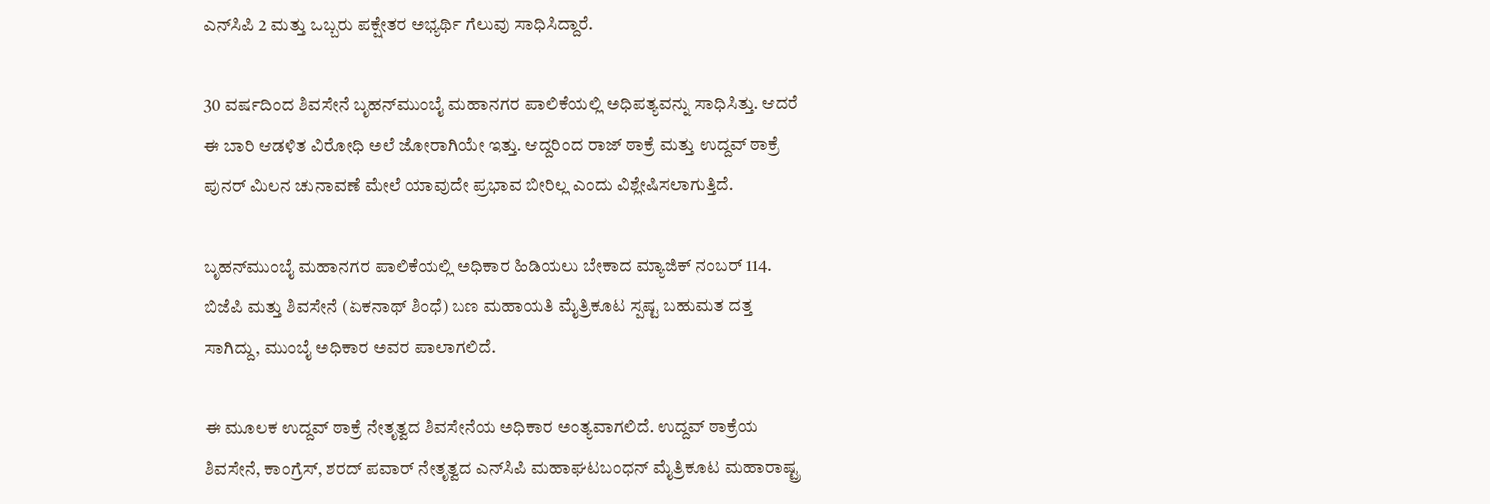ಎನ್‌ಸಿಪಿ 2 ಮತ್ತು ಒಬ್ಬರು ಪಕ್ಷೇತರ ಅಭ್ಯರ್ಥಿ ಗೆಲುವು ಸಾಧಿಸಿದ್ದಾರೆ.

30 ವರ್ಷದಿಂದ ಶಿವಸೇನೆ ಬೃಹನ್‌ಮುಂಬೈ ಮಹಾನಗರ ಪಾಲಿಕೆಯಲ್ಲಿ ಅಧಿಪತ್ಯವನ್ನು ಸಾಧಿಸಿತ್ತು. ಆದರೆ ಈ ಬಾರಿ ಆಡಳಿತ ವಿರೋಧಿ ಅಲೆ ಜೋರಾಗಿಯೇ ಇತ್ತು. ಆದ್ದರಿಂದ ರಾಜ್‌ ಠಾಕ್ರೆ ಮತ್ತು ಉದ್ದವ್‌ ಠಾಕ್ರೆ ಪುನರ್ ಮಿಲನ ಚುನಾವಣೆ ಮೇಲೆ ಯಾವುದೇ ಪ್ರಭಾವ ಬೀರಿಲ್ಲ ಎಂದು ವಿಶ್ಲೇಷಿಸಲಾಗುತ್ತಿದೆ.

ಬೃಹನ್‌ಮುಂಬೈ ಮಹಾನಗರ ಪಾಲಿಕೆಯಲ್ಲಿ ಅಧಿಕಾರ ಹಿಡಿಯಲು ಬೇಕಾದ ಮ್ಯಾಜಿಕ್ ನಂಬರ್ 114. ಬಿಜೆಪಿ ಮತ್ತು ಶಿವಸೇನೆ (ಏಕನಾಥ್ ಶಿಂಧೆ) ಬಣ ಮಹಾಯತಿ ಮೈತ್ರಿಕೂಟ ಸ್ಪಷ್ಟ ಬಹುಮತ ದತ್ತ ಸಾಗಿದ್ದು, ಮುಂಬೈ ಅಧಿಕಾರ ಅವರ ಪಾಲಾಗಲಿದೆ.

ಈ ಮೂಲಕ ಉದ್ದವ್‌ ಠಾಕ್ರೆ ನೇತೃತ್ವದ ಶಿವಸೇನೆಯ ಅಧಿಕಾರ ಅಂತ್ಯವಾಗಲಿದೆ. ಉದ್ದವ್‌ ಠಾಕ್ರೆಯ ಶಿವಸೇನೆ, ಕಾಂಗ್ರೆಸ್, ಶರದ್ ಪವಾರ್ ನೇತೃತ್ವದ ಎನ್‌ಸಿಪಿ ಮಹಾಘಟಬಂಧನ್ ಮೈತ್ರಿಕೂಟ ಮಹಾರಾಷ್ಟ್ರ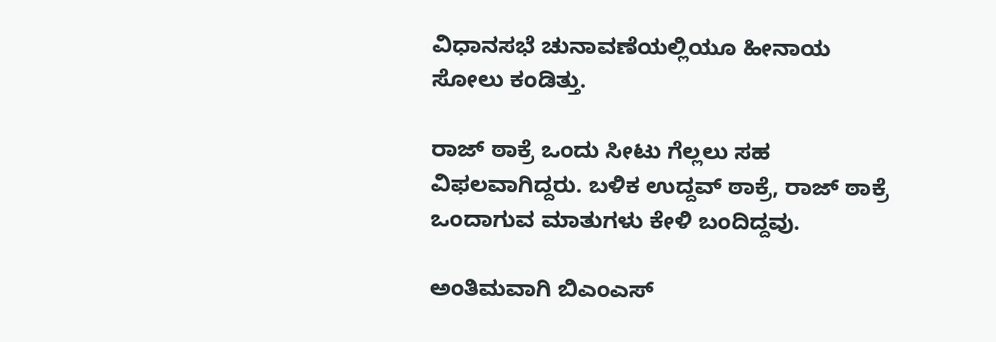ವಿಧಾನಸಭೆ ಚುನಾವಣೆಯಲ್ಲಿಯೂ ಹೀನಾಯ ಸೋಲು ಕಂಡಿತ್ತು.

ರಾಜ್‌ ಠಾಕ್ರೆ ಒಂದು ಸೀಟು ಗೆಲ್ಲಲು ಸಹ ವಿಫಲವಾಗಿದ್ದರು. ಬಳಿಕ ಉದ್ದವ್‌ ಠಾಕ್ರೆ, ರಾಜ್ ಠಾಕ್ರೆ ಒಂದಾಗುವ ಮಾತುಗಳು ಕೇಳಿ ಬಂದಿದ್ದವು.

ಅಂತಿಮವಾಗಿ ಬಿಎಂಎಸ್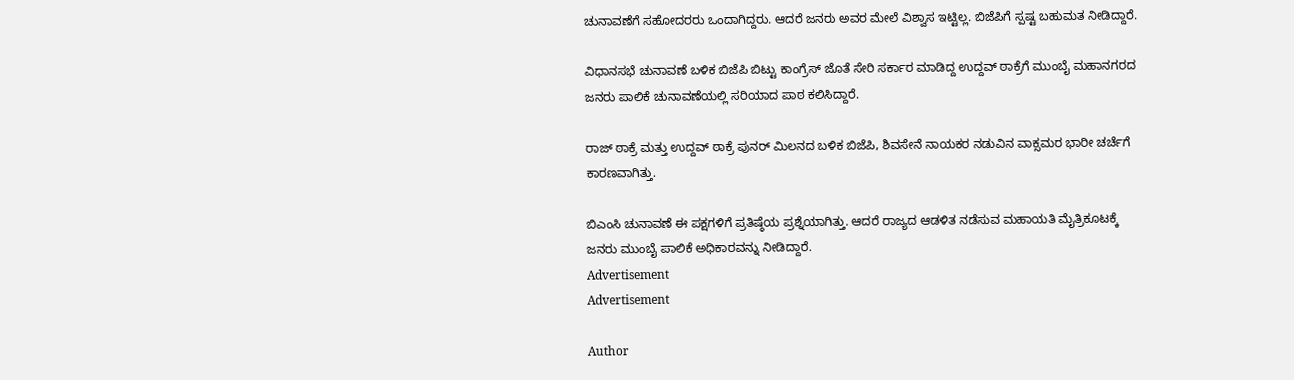ಚುನಾವಣೆಗೆ ಸಹೋದರರು ಒಂದಾಗಿದ್ದರು. ಆದರೆ ಜನರು ಅವರ ಮೇಲೆ ವಿಶ್ವಾಸ ಇಟ್ಟಿಲ್ಲ. ಬಿಜೆಪಿಗೆ ಸ್ಪಷ್ಟ ಬಹುಮತ ನೀಡಿದ್ದಾರೆ.

ವಿಧಾನಸಭೆ ಚುನಾವಣೆ ಬಳಿಕ ಬಿಜೆಪಿ ಬಿಟ್ಟು ಕಾಂಗ್ರೆಸ್ ಜೊತೆ ಸೇರಿ ಸರ್ಕಾರ ಮಾಡಿದ್ದ ಉದ್ದವ್‌ ಠಾಕ್ರೆಗೆ ಮುಂಬೈ ಮಹಾನಗರದ ಜನರು ಪಾಲಿಕೆ ಚುನಾವಣೆಯಲ್ಲಿ ಸರಿಯಾದ ಪಾಠ ಕಲಿಸಿದ್ದಾರೆ.

ರಾಜ್‌ ಠಾಕ್ರೆ ಮತ್ತು ಉದ್ದವ್‌ ಠಾಕ್ರೆ ಪುನರ್ ಮಿಲನದ ಬಳಿಕ ಬಿಜೆಪಿ, ಶಿವಸೇನೆ ನಾಯಕರ ನಡುವಿನ ವಾಕ್ಸಮರ ಭಾರೀ ಚರ್ಚೆಗೆ ಕಾರಣವಾಗಿತ್ತು.

ಬಿಎಂಸಿ ಚುನಾವಣೆ ಈ ಪಕ್ಷಗಳಿಗೆ ಪ್ರತಿಷ್ಠೆಯ ಪ್ರಶ್ನೆಯಾಗಿತ್ತು. ಆದರೆ ರಾಜ್ಯದ ಆಡಳಿತ ನಡೆಸುವ ಮಹಾಯತಿ ಮೈತ್ರಿಕೂಟಕ್ಕೆ ಜನರು ಮುಂಬೈ ಪಾಲಿಕೆ ಅಧಿಕಾರವನ್ನು ನೀಡಿದ್ದಾರೆ.
Advertisement
Advertisement

Author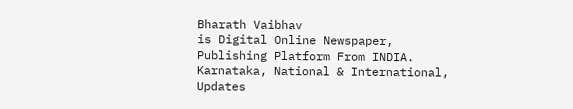Bharath Vaibhav
is Digital Online Newspaper, Publishing Platform From INDIA. Karnataka, National & International, Updates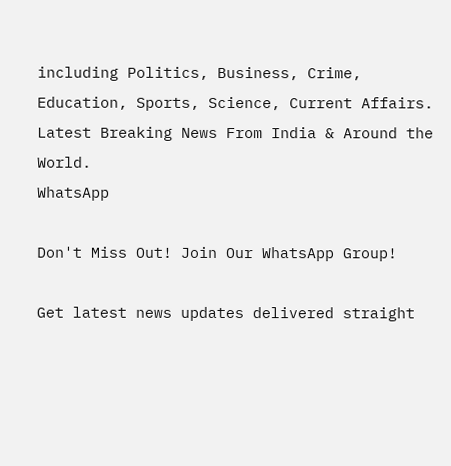including Politics, Business, Crime, Education, Sports, Science, Current Affairs. Latest Breaking News From India & Around the World.
WhatsApp

Don't Miss Out! Join Our WhatsApp Group!

Get latest news updates delivered straight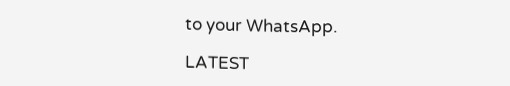to your WhatsApp.

LATEST